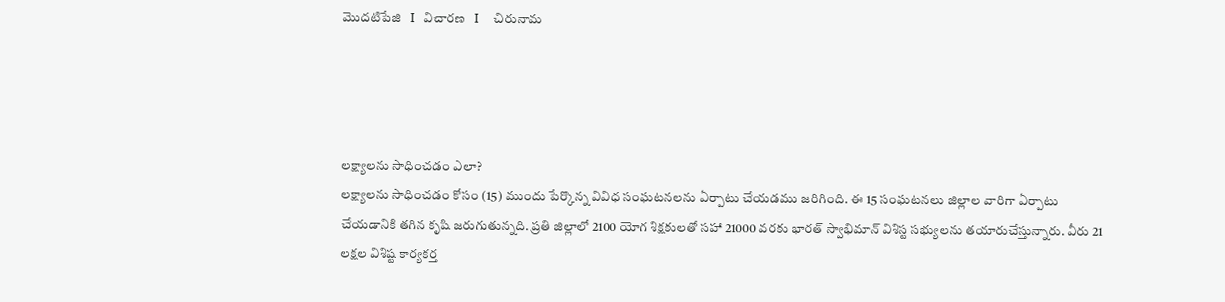మొదటిపేజి   I   విచారణ   I     చిరునామ




లక్ష్యాలను సాధించడం ఎలా?
లక్ష్యాలను సాధించడం కోసం (15) ముందు పేర్కొన్న వివిధ సంఘటనలను ఏర్పాటు చేయడము జరిగింది. ఈ 15 సంఘటనలు జిల్లాల వారిగా ఏర్పాటు చేయడానికి తగిన కృషి జరుగుతున్నది. ప్రతి జిల్లాలో 2100 యోగ శిక్షకులతో సహా 21000 వరకు భారత్ స్వాభిమాన్ విశిస్ట సభ్యులను తయారుచేస్తున్నారు. వీరు 21 లక్షల విశిష్ట కార్యకర్త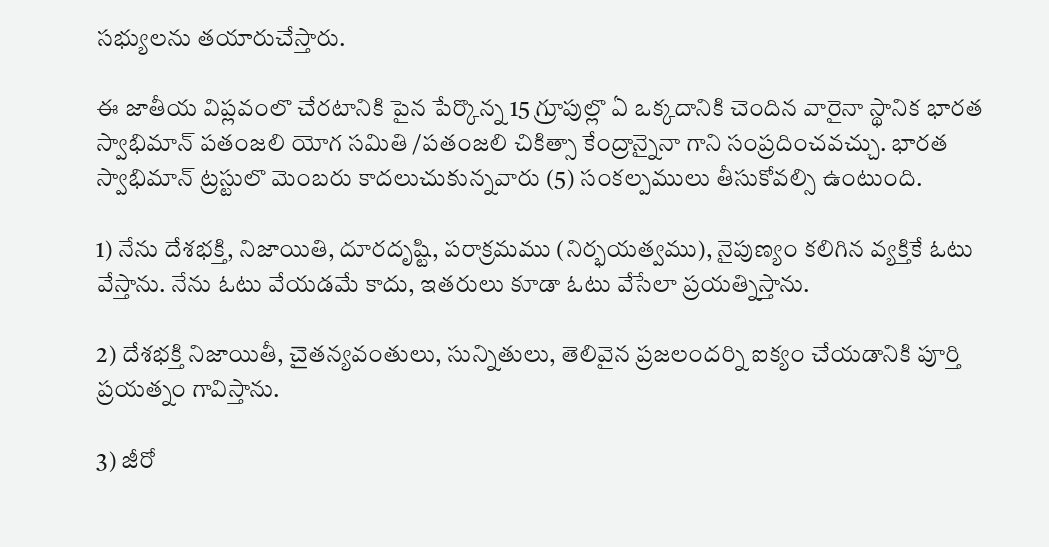సభ్యులను తయారుచేస్తారు.

ఈ జాతీయ విప్లవంలొ చేరటానికి పైన పేర్కొన్న 15 గ్రూపుల్లొ ఏ ఒక్కదానికి చెందిన వారైనా స్థానిక భారత స్వాభిమాన్ పతంజలి యోగ సమితి /పతంజలి చికిత్సా కేంద్రాన్నైనా గాని సంప్రదించవచ్చు. భారత స్వాభిమాన్ ట్రస్టులొ మెంబరు కాదలుచుకున్నవారు (5) సంకల్పములు తీసుకోవల్సి ఉంటుంది.

1) నేను దేశభక్తి, నిజాయితి, దూరదృష్టి, పరాక్రమము (నిర్భయత్వము), నైపుణ్యం కలిగిన వ్యక్తికే ఓటు వేస్తాను. నేను ఓటు వేయడమే కాదు, ఇతరులు కూడా ఓటు వేసేలా ప్రయత్నిస్తాను.

2) దేశభక్తి నిజాయితీ, చైతన్యవంతులు, సున్నితులు, తెలివైన ప్రజలందర్ని ఐక్యం చేయడానికి పూర్తి ప్రయత్నం గావిస్తాను.

3) జీరో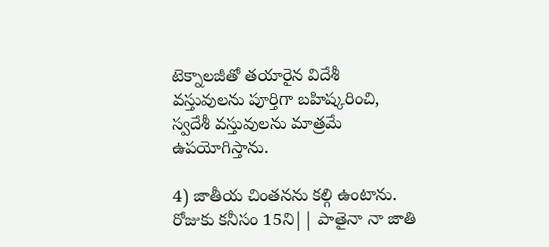టెక్నాలజీతో తయారైన విదేశీ వస్తువులను పూర్తిగా బహిష్కరించి, స్వదేశీ వస్తువులను మాత్రమే ఉపయోగిస్తాను.

4) జాతీయ చింతనను కల్గి ఉంటాను. రోజుకు కనీసం 15ని|| పాతైనా నా జాతి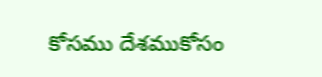కోసము దేశముకోసం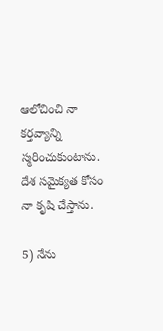ఆలోచించి నా కర్తవ్యాన్ని స్మరించుకుంటాను. దేశ సమైక్యత కోసం నా కృషి చేస్తాను.

5) నేను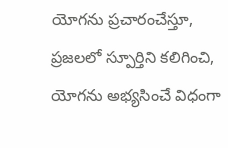యోగను ప్రచారంచేస్తూ, ప్రజలలో స్పూర్తిని కలిగించి, యోగను అభ్యసించే విధంగా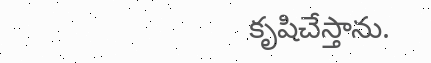కృషిచేస్తాను.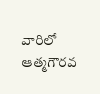వారిలో ఆత్మగౌరవ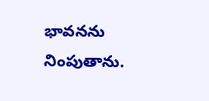భావనను నింపుతాను.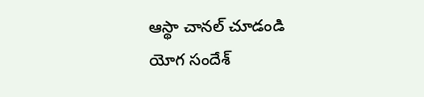ఆస్థా చానల్ చూడండి
యోగ సందేశ్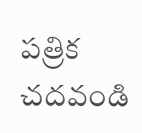పత్రిక చదవండి